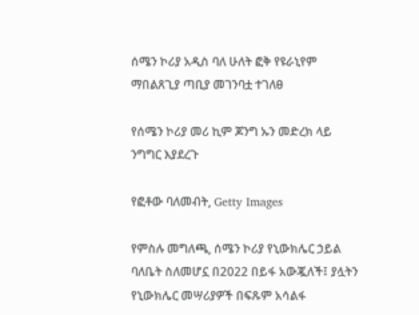ሰሜን ኮሪያ አዲስ ባለ ሁለት ፎቅ የዩራኒየም ማበልጸጊያ ጣቢያ መገንባቷ ተገለፀ

የሰሜን ኮሪያ መሪ ኪም ጆንግ ኡን መድረክ ላይ ንግግር እያደረጉ

የፎቶው ባለመብት, Getty Images

የምስሉ መግለጫ, ሰሜን ኮሪያ የኒውክሌር ኃይል ባለቤት ስለመሆኗ በ2022 በይፋ አውጇለች፤ ያሏትን የኒውክሌር መሣሪያዎች በፍጹም አሳልፋ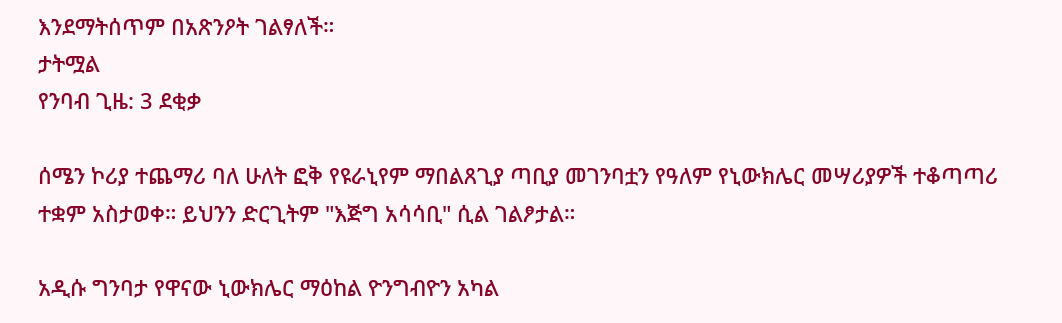እንደማትሰጥም በአጽንዖት ገልፃለች።
ታትሟል
የንባብ ጊዜ: 3 ደቂቃ

ሰሜን ኮሪያ ተጨማሪ ባለ ሁለት ፎቅ የዩራኒየም ማበልጸጊያ ጣቢያ መገንባቷን የዓለም የኒውክሌር መሣሪያዎች ተቆጣጣሪ ተቋም አስታወቀ። ይህንን ድርጊትም "እጅግ አሳሳቢ" ሲል ገልፆታል።

አዲሱ ግንባታ የዋናው ኒውክሌር ማዕከል ዮንግብዮን አካል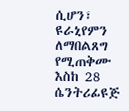ሲሆን፣ ዩራኒየምን ለማበልጸግ የሚጠቅሙ እስከ 28 ሴንትሪፊዩጅ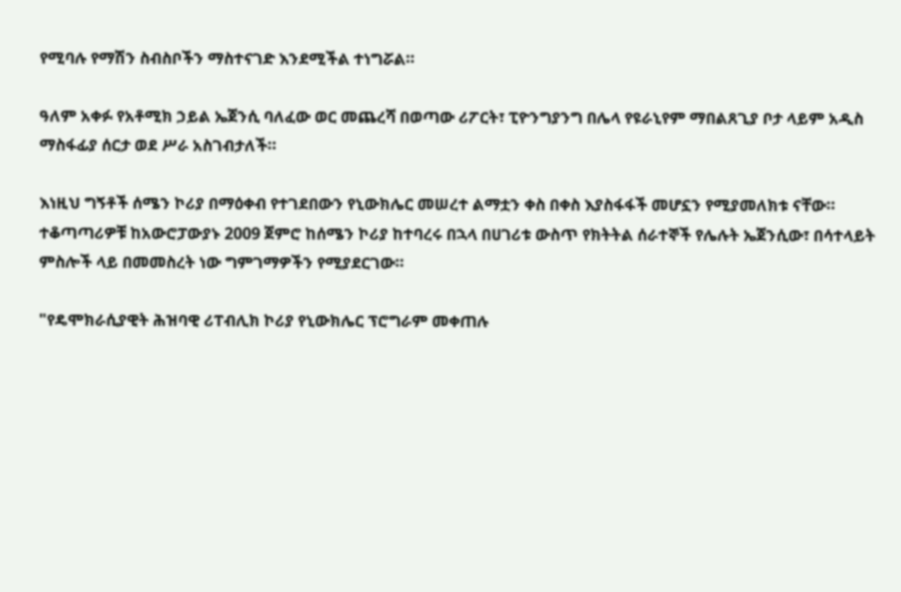የሚባሉ የማሽን ስብስቦችን ማስተናገድ እንደሚችል ተነግሯል።

ዓለም አቀፉ የአቶሚክ ኃይል ኤጀንሲ ባለፈው ወር መጨረሻ በወጣው ሪፖርት፣ ፒዮንግያንግ በሌላ የዩራኒየም ማበልጸጊያ ቦታ ላይም አዲስ ማስፋፊያ ሰርታ ወደ ሥራ አስገብታለች።

እነዚህ ግኝቶች ሰሜን ኮሪያ በማዕቀብ የተገደበውን የኒውክሌር መሠረተ ልማቷን ቀስ በቀስ እያስፋፋች መሆኗን የሚያመለክቱ ናቸው። ተቆጣጣሪዎቹ ከአውሮፓውያኑ 2009 ጀምሮ ከሰሜን ኮሪያ ከተባረሩ በኋላ በሀገሪቱ ውስጥ የክትትል ሰራተኞች የሌሉት ኤጀንሲው፣ በሳተላይት ምስሎች ላይ በመመስረት ነው ግምገማዎችን የሚያደርገው።

"የዴሞክራሲያዊት ሕዝባዊ ሪፐብሊክ ኮሪያ የኒውክሌር ፕሮግራም መቀጠሉ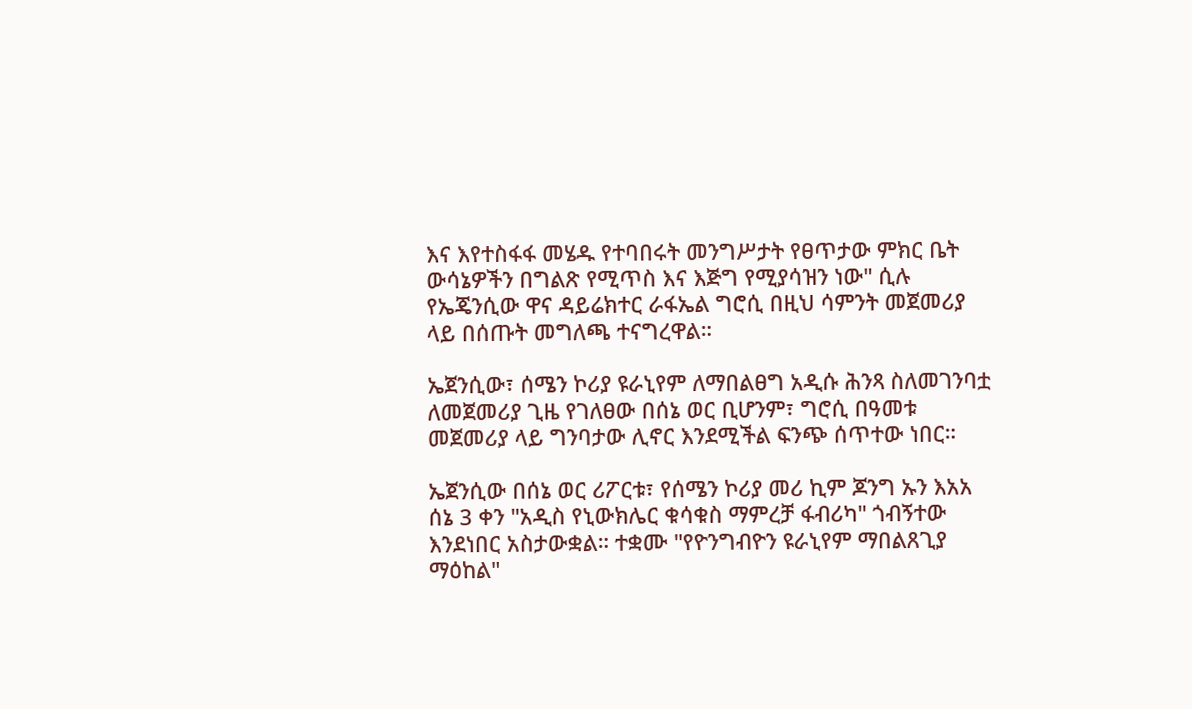እና እየተስፋፋ መሄዱ የተባበሩት መንግሥታት የፀጥታው ምክር ቤት ውሳኔዎችን በግልጽ የሚጥስ እና እጅግ የሚያሳዝን ነው" ሲሉ የኤጄንሲው ዋና ዳይሬክተር ራፋኤል ግሮሲ በዚህ ሳምንት መጀመሪያ ላይ በሰጡት መግለጫ ተናግረዋል።

ኤጀንሲው፣ ሰሜን ኮሪያ ዩራኒየም ለማበልፀግ አዲሱ ሕንጻ ስለመገንባቷ ለመጀመሪያ ጊዜ የገለፀው በሰኔ ወር ቢሆንም፣ ግሮሲ በዓመቱ መጀመሪያ ላይ ግንባታው ሊኖር እንደሚችል ፍንጭ ሰጥተው ነበር።

ኤጀንሲው በሰኔ ወር ሪፖርቱ፣ የሰሜን ኮሪያ መሪ ኪም ጆንግ ኡን እአአ ሰኔ 3 ቀን "አዲስ የኒውክሌር ቁሳቁስ ማምረቻ ፋብሪካ" ጎብኝተው እንደነበር አስታውቋል። ተቋሙ "የዮንግብዮን ዩራኒየም ማበልጸጊያ ማዕከል"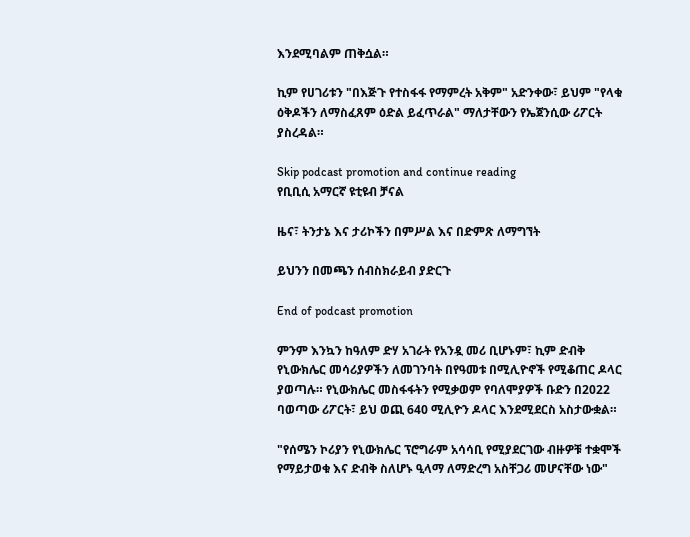እንደሚባልም ጠቅሷል።

ኪም የሀገሪቱን "በእጅጉ የተስፋፋ የማምረት አቅም" አድንቀው፣ ይህም "የላቁ ዕቅዶችን ለማስፈጸም ዕድል ይፈጥራል" ማለታቸውን የኤጀንሲው ሪፖርት ያስረዳል።

Skip podcast promotion and continue reading
የቢቢሲ አማርኛ ዩቲዩብ ቻናል

ዜና፣ ትንታኔ እና ታሪኮችን በምሥል እና በድምጽ ለማግኘት

ይህንን በመጫን ሰብስክራይብ ያድርጉ

End of podcast promotion

ምንም እንኳን ከዓለም ድሃ አገራት የአንዷ መሪ ቢሆኑም፣ ኪም ድብቅ የኒውክሌር መሳሪያዎችን ለመገንባት በየዓመቱ በሚሊዮኖች የሚቆጠር ዶላር ያወጣሉ። የኒውክሌር መስፋፋትን የሚቃወም የባለሞያዎች ቡድን በ2022 ባወጣው ሪፖርት፣ ይህ ወጪ 640 ሚሊዮን ዶላር እንደሚደርስ አስታውቋል።

"የሰሜን ኮሪያን የኒውክሌር ፕሮግራም አሳሳቢ የሚያደርገው ብዙዎቹ ተቋሞች የማይታወቁ እና ድብቅ ስለሆኑ ዒላማ ለማድረግ አስቸጋሪ መሆናቸው ነው"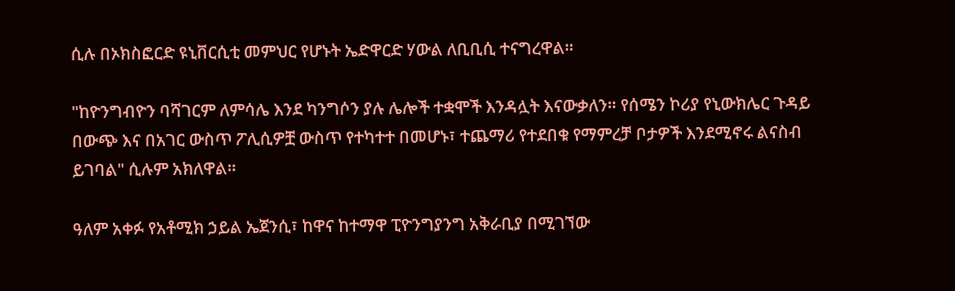ሲሉ በኦክስፎርድ ዩኒቨርሲቲ መምህር የሆኑት ኤድዋርድ ሃውል ለቢቢሲ ተናግረዋል።

"ከዮንግብዮን ባሻገርም ለምሳሌ እንደ ካንግሶን ያሉ ሌሎች ተቋሞች እንዳሏት እናውቃለን። የሰሜን ኮሪያ የኒውክሌር ጉዳይ በውጭ እና በአገር ውስጥ ፖሊሲዎቿ ውስጥ የተካተተ በመሆኑ፣ ተጨማሪ የተደበቁ የማምረቻ ቦታዎች እንደሚኖሩ ልናስብ ይገባል" ሲሉም አክለዋል።

ዓለም አቀፉ የአቶሚክ ኃይል ኤጀንሲ፣ ከዋና ከተማዋ ፒዮንግያንግ አቅራቢያ በሚገኘው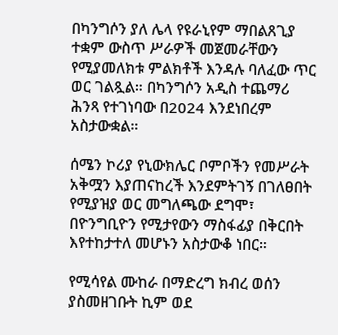በካንግሶን ያለ ሌላ የዩራኒየም ማበልጸጊያ ተቋም ውስጥ ሥራዎች መጀመራቸውን የሚያመለክቱ ምልክቶች እንዳሉ ባለፈው ጥር ወር ገልጿል። በካንግሶን አዲስ ተጨማሪ ሕንጻ የተገነባው በ2024 እንደነበረም አስታውቋል።

ሰሜን ኮሪያ የኒውክሌር ቦምቦችን የመሥራት አቅሟን እያጠናከረች እንደምትገኝ በገለፀበት የሚያዝያ ወር መግለጫው ደግሞ፣ በዮንግቢዮን የሚታየውን ማስፋፊያ በቅርበት እየተከታተለ መሆኑን አስታውቆ ነበር።

የሚሳየል ሙከራ በማድረግ ክብረ ወሰን ያስመዘገቡት ኪም ወደ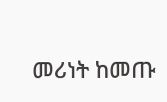መሪነት ከመጡ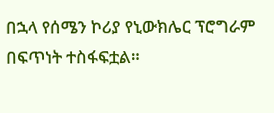በኋላ የሰሜን ኮሪያ የኒውክሌር ፕሮግራም በፍጥነት ተስፋፍቷል።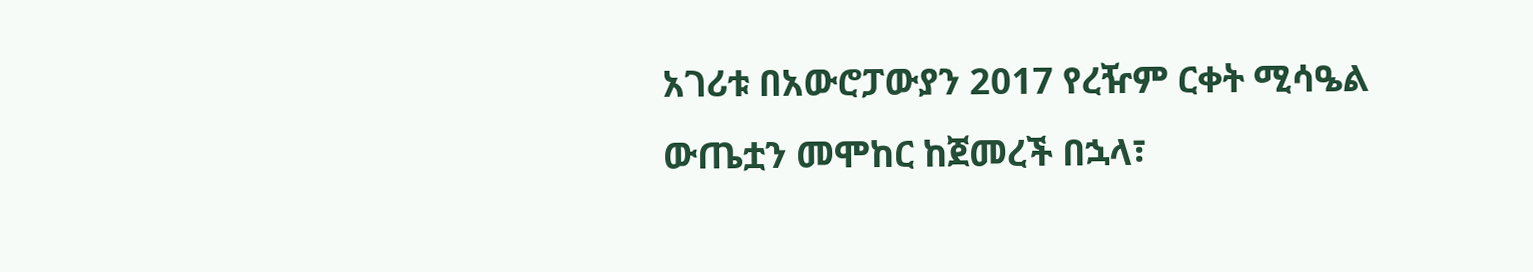አገሪቱ በአውሮፓውያን 2017 የረዥም ርቀት ሚሳዔል ውጤቷን መሞከር ከጀመረች በኋላ፣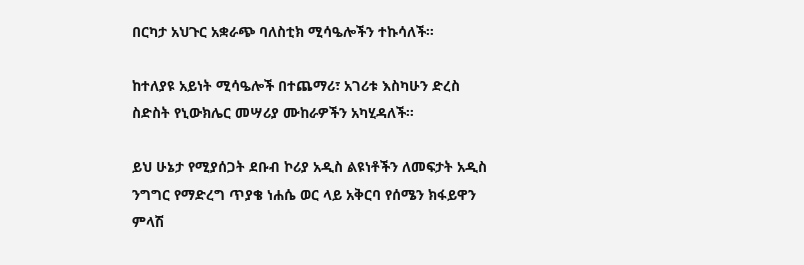በርካታ አህጉር አቋራጭ ባለስቲክ ሚሳዔሎችን ተኩሳለች።

ከተለያዩ አይነት ሚሳዔሎች በተጨማሪ፣ አገሪቱ እስካሁን ድረስ ስድስት የኒውክሌር መሣሪያ ሙከራዎችን አካሂዳለች።

ይህ ሁኔታ የሚያሰጋት ደቡብ ኮሪያ አዲስ ልዩነቶችን ለመፍታት አዲስ ንግግር የማድረግ ጥያቄ ነሐሴ ወር ላይ አቅርባ የሰሜን ክፋይዋን ምላሽ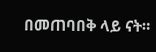በመጠባበቅ ላይ ናት።